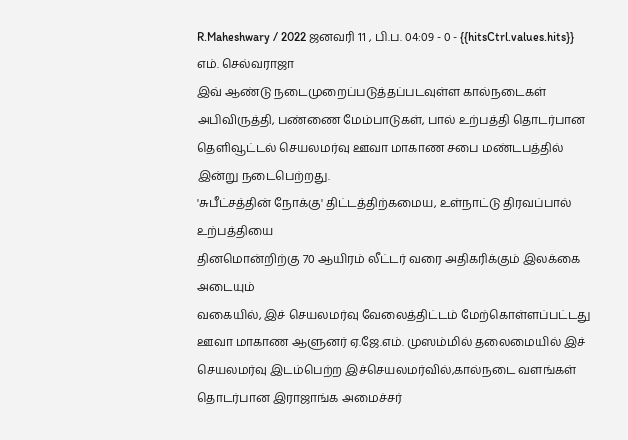R.Maheshwary / 2022 ஜனவரி 11 , பி.ப. 04:09 - 0 - {{hitsCtrl.values.hits}}
எம். செல்வராஜா
இவ் ஆண்டு நடைமுறைப்படுத்தப்படவுள்ள கால்நடைகள் அபிவிருத்தி, பண்ணை மேம்பாடுகள், பால் உற்பத்தி தொடர்பான தெளிவூட்டல் செயலமர்வு ஊவா மாகாண சபை மண்டபத்தில் இன்று நடைபெற்றது.
'சுபீட்சத்தின் நோக்கு' திட்டத்திற்கமைய, உள்நாட்டு திரவப்பால் உற்பத்தியை
தினமொன்றிற்கு 70 ஆயிரம் லீட்டர் வரை அதிகரிக்கும் இலக்கை அடையும்
வகையில், இச் செயலமர்வு வேலைத்திட்டம் மேற்கொள்ளப்பட்டது
ஊவா மாகாண ஆளுனர் ஏ.ஜே.எம். முஸம்மில் தலைமையில் இச் செயலமர்வு இடம்பெற்ற இச்செயலமர்வில்,கால்நடை வளங்கள் தொடர்பான இராஜாங்க அமைச்சர்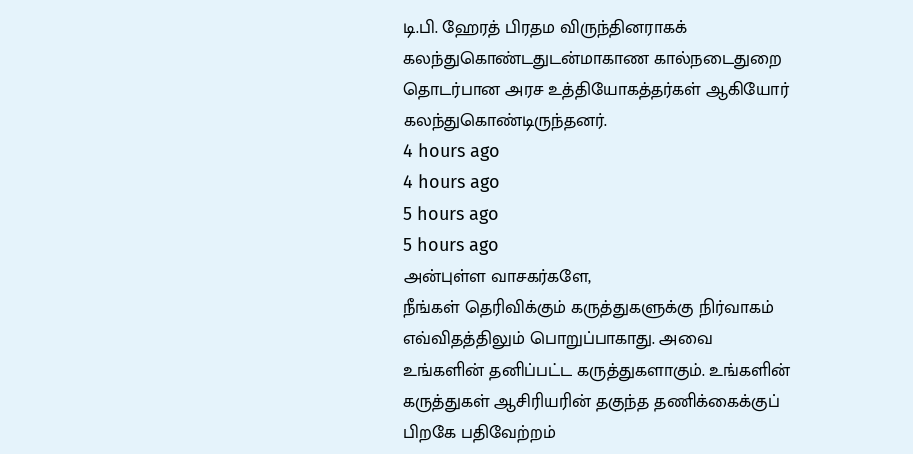டி.பி. ஹேரத் பிரதம விருந்தினராகக் கலந்துகொண்டதுடன்மாகாண கால்நடைதுறை தொடர்பான அரச உத்தியோகத்தர்கள் ஆகியோர் கலந்துகொண்டிருந்தனர்.
4 hours ago
4 hours ago
5 hours ago
5 hours ago
அன்புள்ள வாசகர்களே,
நீங்கள் தெரிவிக்கும் கருத்துகளுக்கு நிர்வாகம் எவ்விதத்திலும் பொறுப்பாகாது. அவை உங்களின் தனிப்பட்ட கருத்துகளாகும். உங்களின் கருத்துகள் ஆசிரியரின் தகுந்த தணிக்கைக்குப் பிறகே பதிவேற்றம்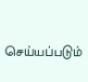செய்யப்படும்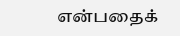என்பதைக்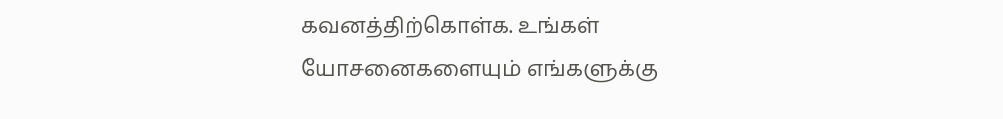கவனத்திற்கொள்க. உங்கள் யோசனைகளையும் எங்களுக்கு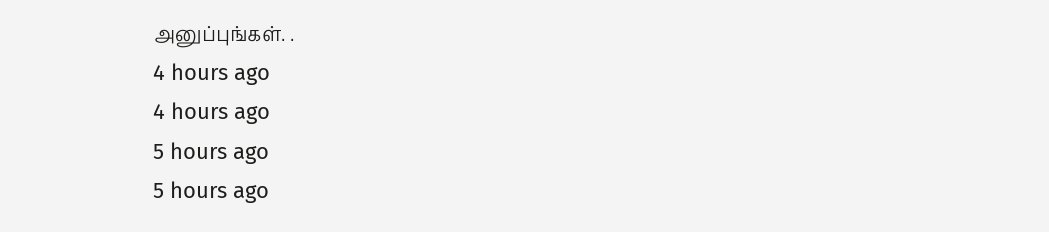அனுப்புங்கள். .
4 hours ago
4 hours ago
5 hours ago
5 hours ago